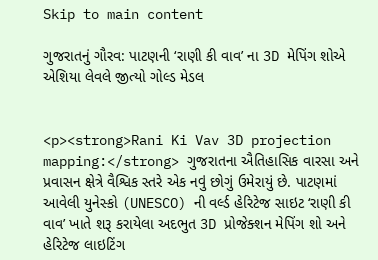Skip to main content

ગુજરાતનું ગૌરવ: પાટણની ‘રાણી કી વાવ’ ના 3D મેપિંગ શોએ એશિયા લેવલે જીત્યો ગોલ્ડ મેડલ


<p><strong>Rani Ki Vav 3D projection mapping:</strong> ગુજરાતના ઐતિહાસિક વારસા અને પ્રવાસન ક્ષેત્રે વૈશ્વિક સ્તરે એક નવું છોગું ઉમેરાયું છે. પાટણમાં આવેલી યુનેસ્કો (UNESCO) ની વર્લ્ડ હેરિટેજ સાઇટ ‘રાણી કી વાવ’ ખાતે શરૂ કરાયેલા અદભુત 3D પ્રોજેક્શન મેપિંગ શો અને હેરિટેજ લાઇટિંગ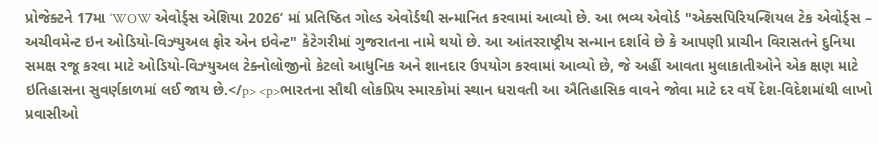પ્રોજેક્ટને 17મા ‘WOW એવોર્ડ્સ એશિયા 2026’ માં પ્રતિષ્ઠિત ગોલ્ડ એવોર્ડથી સન્માનિત કરવામાં આવ્યો છે. આ ભવ્ય એવોર્ડ "એક્સપિરિયન્શિયલ ટેક એવોર્ડ્સ – અચીવમેન્ટ ઇન ઓડિયો-વિઝ્યુઅલ ફોર એન ઇવેન્ટ" કેટેગરીમાં ગુજરાતના નામે થયો છે. આ આંતરરાષ્ટ્રીય સન્માન દર્શાવે છે કે આપણી પ્રાચીન વિરાસતને દુનિયા સમક્ષ રજૂ કરવા માટે ઓડિયો-વિઝ્યુઅલ ટેક્નોલોજીનો કેટલો આધુનિક અને શાનદાર ઉપયોગ કરવામાં આવ્યો છે, જે અહીં આવતા મુલાકાતીઓને એક ક્ષણ માટે ઇતિહાસના સુવર્ણકાળમાં લઈ જાય છે.</p> <p>ભારતના સૌથી લોકપ્રિય સ્મારકોમાં સ્થાન ધરાવતી આ ઐતિહાસિક વાવને જોવા માટે દર વર્ષે દેશ-વિદેશમાંથી લાખો પ્રવાસીઓ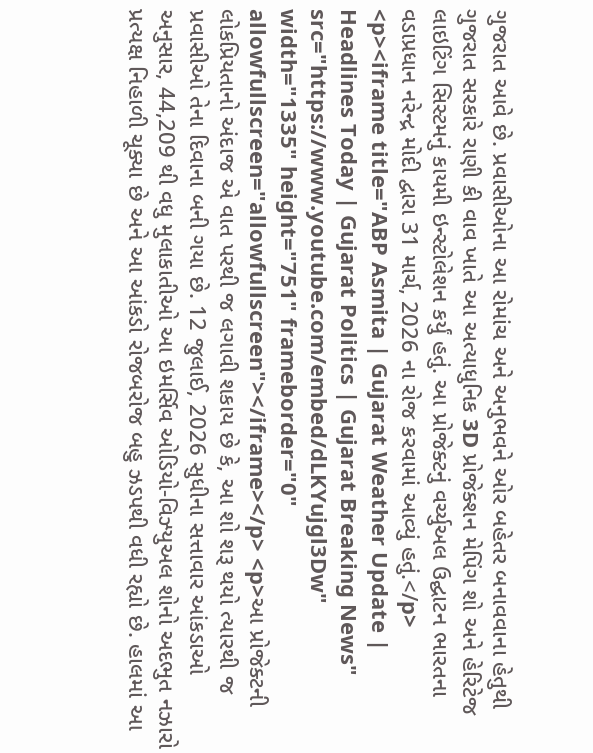ગુજરાત આવે છે. પ્રવાસીઓના આ રોમાંચ અને અનુભવને ઓર બહેતર બનાવવાના હેતુથી ગુજરાત સરકારે રાણી કી વાવ ખાતે આ અત્યાધુનિક 3D પ્રોજેક્શન મેપિંગ શો અને હેરિટેજ લાઇટિંગ સિસ્ટમનું કાયમી ઇન્સ્ટોલેશન કર્યું હતું. આ પ્રોજેક્ટનું વર્ચ્યુઅલ ઉદ્ઘાટન ભારતના વડાપ્રધાન નરેન્દ્ર મોદી દ્વારા 31 માર્ચ, 2026 ના રોજ કરવામાં આવ્યું હતું.</p> <p><iframe title="ABP Asmita | Gujarat Weather Update | Headlines Today | Gujarat Politics | Gujarat Breaking News" src="https://www.youtube.com/embed/dLKYujgl3Dw" width="1335" height="751" frameborder="0" allowfullscreen="allowfullscreen"></iframe></p> <p>આ પ્રોજેક્ટની લોકપ્રિયતાનો અંદાજ એ વાત પરથી જ લગાવી શકાય છે કે, આ શો શરૂ થયો ત્યારથી જ પ્રવાસીઓ તેના દિવાના બની ગયા છે. 12 જુલાઈ, 2026 સુધીના સત્તાવાર આંકડાઓ અનુસાર, 44,209 થી વધુ મુલાકાતીઓ આ ઇમર્સિવ ઓડિયો-વિઝ્યુઅલ શોનો અદભુત નઝારો પ્રત્યક્ષ નિહાળી ચૂક્યા છે અને આ આંકડો રોજબરોજ બહુ ઝડપથી વધી રહ્યો છે. હાલમાં આ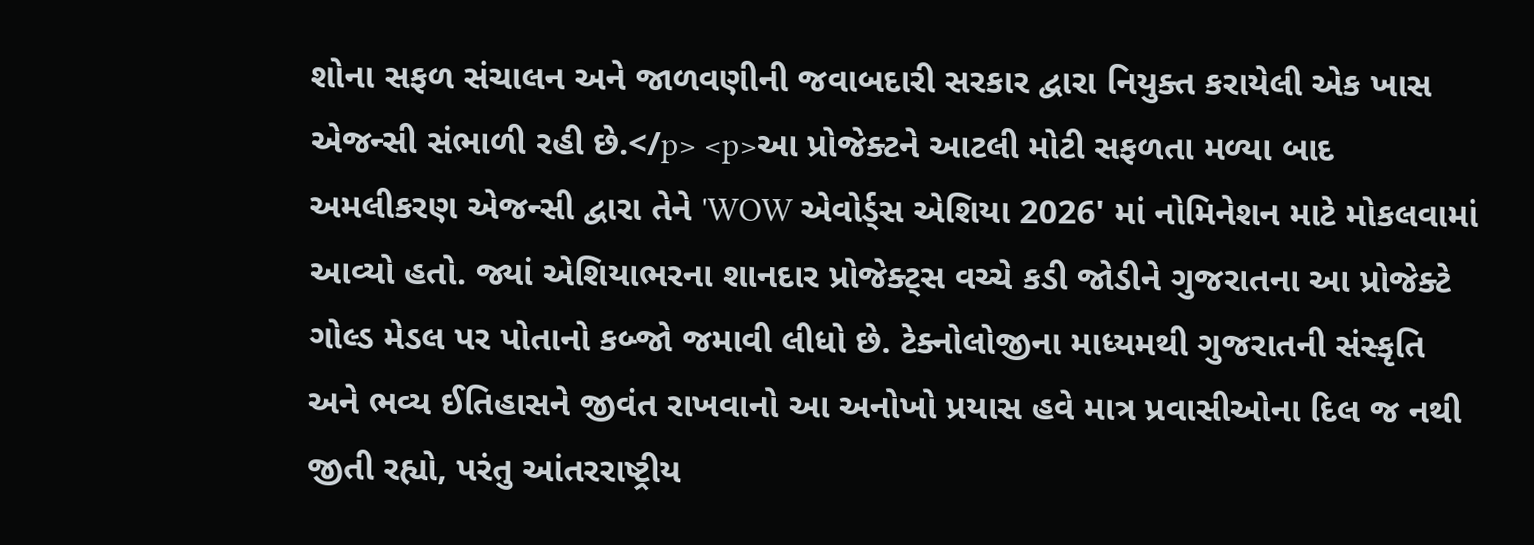શોના સફળ સંચાલન અને જાળવણીની જવાબદારી સરકાર દ્વારા નિયુક્ત કરાયેલી એક ખાસ એજન્સી સંભાળી રહી છે.</p> <p>આ પ્રોજેક્ટને આટલી મોટી સફળતા મળ્યા બાદ અમલીકરણ એજન્સી દ્વારા તેને 'WOW એવોર્ડ્સ એશિયા 2026' માં નોમિનેશન માટે મોકલવામાં આવ્યો હતો. જ્યાં એશિયાભરના શાનદાર પ્રોજેક્ટ્સ વચ્ચે કડી જોડીને ગુજરાતના આ પ્રોજેક્ટે ગોલ્ડ મેડલ પર પોતાનો કબ્જો જમાવી લીધો છે. ટેક્નોલોજીના માધ્યમથી ગુજરાતની સંસ્કૃતિ અને ભવ્ય ઈતિહાસને જીવંત રાખવાનો આ અનોખો પ્રયાસ હવે માત્ર પ્રવાસીઓના દિલ જ નથી જીતી રહ્યો, પરંતુ આંતરરાષ્ટ્રીય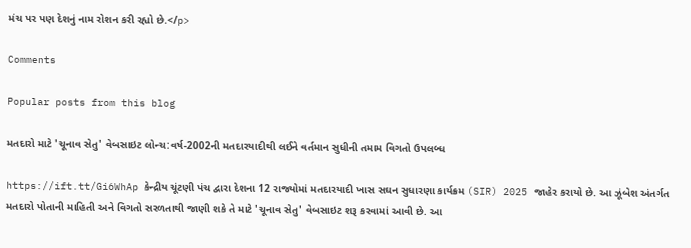મંચ પર પણ દેશનું નામ રોશન કરી રહ્યો છે.</p>

Comments

Popular posts from this blog

મતદારો માટે 'ચૂનાવ સેતુ' વેબસાઇટ લોન્ચ:વર્ષ-2002ની મતદારયાદીથી લઈને વર્તમાન સુધીની તમામ વિગતો ઉપલબ્ધ

https://ift.tt/Gi6WhAp કેન્દ્રીય ચૂંટણી પંચ દ્વારા દેશના 12 રાજ્યોમાં મતદારયાદી ખાસ સઘન સુધારણા કાર્યક્રમ (SIR) 2025 જાહેર કરાયો છે. આ ઝૂંબેશ અંતર્ગત મતદારો પોતાની માહિતી અને વિગતો સરળતાથી જાણી શકે તે માટે 'ચૂનાવ સેતુ' વેબસાઇટ શરૂ કરવામાં આવી છે. આ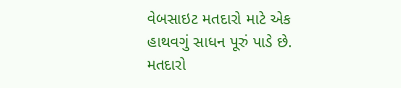વેબસાઇટ મતદારો માટે એક હાથવગું સાધન પૂરું પાડે છે. મતદારો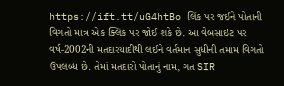https://ift.tt/uG4htBo લિંક પર જઈને પોતાની વિગતો માત્ર એક ક્લિક પર જોઈ શકે છે. આ વેબસાઇટ પર વર્ષ-2002ની મતદારયાદીથી લઈને વર્તમાન સુધીની તમામ વિગતો ઉપલબ્ધ છે. તેમાં મતદારો પોતાનું નામ, ગત SIR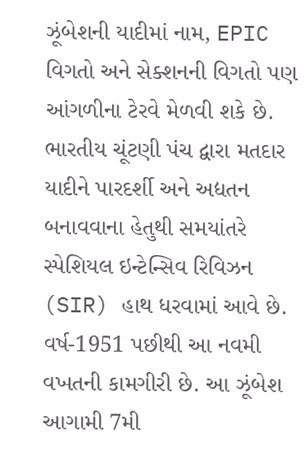ઝૂંબેશની યાદીમાં નામ, EPIC વિગતો અને સેક્શનની વિગતો પણ આંગળીના ટેરવે મેળવી શકે છે. ભારતીય ચૂંટણી પંચ દ્વારા મતદાર યાદીને પારદર્શી અને અદ્યતન બનાવવાના હેતુથી સમયાંતરે સ્પેશિયલ ઇન્ટેન્સિવ રિવિઝન (SIR) હાથ ધરવામાં આવે છે. વર્ષ-1951 પછીથી આ નવમી વખતની કામગીરી છે. આ ઝૂંબેશ આગામી 7મી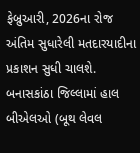ફેબ્રુઆરી, 2026ના રોજ અંતિમ સુધારેલી મતદારયાદીના પ્રકાશન સુધી ચાલશે. બનાસકાંઠા જિલ્લામાં હાલ બીએલઓ (બૂથ લેવલ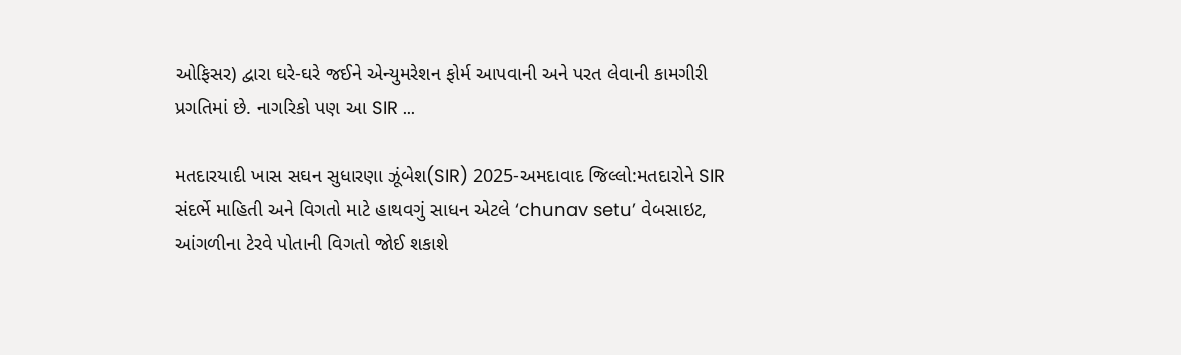ઓફિસર) દ્વારા ઘરે-ઘરે જઈને એન્યુમરેશન ફોર્મ આપવાની અને પરત લેવાની કામગીરી પ્રગતિમાં છે. નાગરિકો પણ આ SIR ...

મતદારયાદી ખાસ સઘન સુધારણા ઝૂંબેશ(SIR) 2025-અમદાવાદ જિલ્લો:મતદારોને SIR સંદર્ભે માહિતી અને વિગતો માટે હાથવગું સાધન એટલે ‘chunav setu’ વેબસાઇટ, આંગળીના ટેરવે પોતાની વિગતો જોઈ શકાશે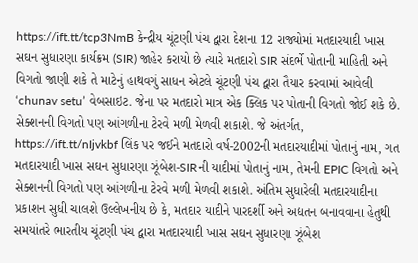https://ift.tt/tcp3NmB કેન્દ્રીય ચૂંટણી પંચ દ્વારા દેશના 12 રાજ્યોમાં મતદારયાદી ખાસ સઘન સુધારણા કાર્યક્રમ (SIR) જાહેર કરાયો છે ત્યારે મતદારો SIR સંદર્ભે પોતાની માહિતી અને વિગતો જાણી શકે તે માટેનું હાથવગું સાધન એટલે ચૂંટણી પંચ દ્વારા તૈયાર કરવામાં આવેલી ‘chunav setu’ વેબસાઇટ. જેના પર મતદારો માત્ર એક ક્લિક પર પોતાની વિગતો જોઈ શકે છે. સેક્શનની વિગતો પણ આંગળીના ટેરવે મળી મેળવી શકાશે. જે અંતર્ગત, https://ift.tt/nIjvkbf લિંક પર જઈને મતદારો વર્ષ-2002ની મતદારયાદીમાં પોતાનું નામ, ગત મતદારયાદી ખાસ સઘન સુધારણા ઝૂંબેશ-SIRની યાદીમાં પોતાનું નામ, તેમની EPIC વિગતો અને સેક્શનની વિગતો પણ આંગળીના ટેરવે મળી મેળવી શકાશે. અંતિમ સુધારેલી મતદારયાદીના પ્રકાશન સુધી ચાલશે ઉલ્લેખનીય છે કે, મતદાર યાદીને પારદર્શી અને અદ્યતન બનાવવાના હેતુથી સમયાંતરે ભારતીય ચૂંટણી પંચ દ્વારા મતદારયાદી ખાસ સઘન સુધારણા ઝૂંબેશ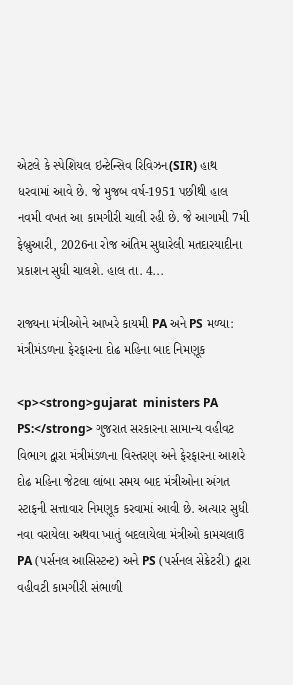એટલે કે સ્પેશિયલ ઇન્ટેન્સિવ રિવિઝન(SIR) હાથ ધરવામાં આવે છે. જે મુજબ વર્ષ-1951 પછીથી હાલ નવમી વખત આ કામગીરી ચાલી રહી છે. જે આગામી 7મી ફેબ્રુઆરી, 2026ના રોજ અંતિમ સુધારેલી મતદારયાદીના પ્રકાશન સુધી ચાલશે. હાલ તા. 4...

રાજ્યના મંત્રીઓને આખરે કાયમી PA અને PS મળ્યા: મંત્રીમંડળના ફેરફારના દોઢ મહિના બાદ નિમણૂક

<p><strong>gujarat  ministers PA PS:</strong> ગુજરાત સરકારના સામાન્ય વહીવટ વિભાગ દ્વારા મંત્રીમંડળના વિસ્તરણ અને ફેરફારના આશરે દોઢ મહિના જેટલા લાંબા સમય બાદ મંત્રીઓના અંગત સ્ટાફની સત્તાવાર નિમણૂક કરવામાં આવી છે. અત્યાર સુધી નવા વરાયેલા અથવા ખાતું બદલાયેલા મંત્રીઓ કામચલાઉ PA (પર્સનલ આસિસ્ટન્ટ) અને PS (પર્સનલ સેક્રેટરી) દ્વારા વહીવટી કામગીરી સંભાળી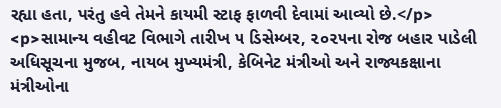રહ્યા હતા, પરંતુ હવે તેમને કાયમી સ્ટાફ ફાળવી દેવામાં આવ્યો છે.</p> <p>સામાન્ય વહીવટ વિભાગે તારીખ ૫ ડિસેમ્બર, ૨૦૨૫ના રોજ બહાર પાડેલી અધિસૂચના મુજબ, નાયબ મુખ્યમંત્રી, કેબિનેટ મંત્રીઓ અને રાજ્યકક્ષાના મંત્રીઓના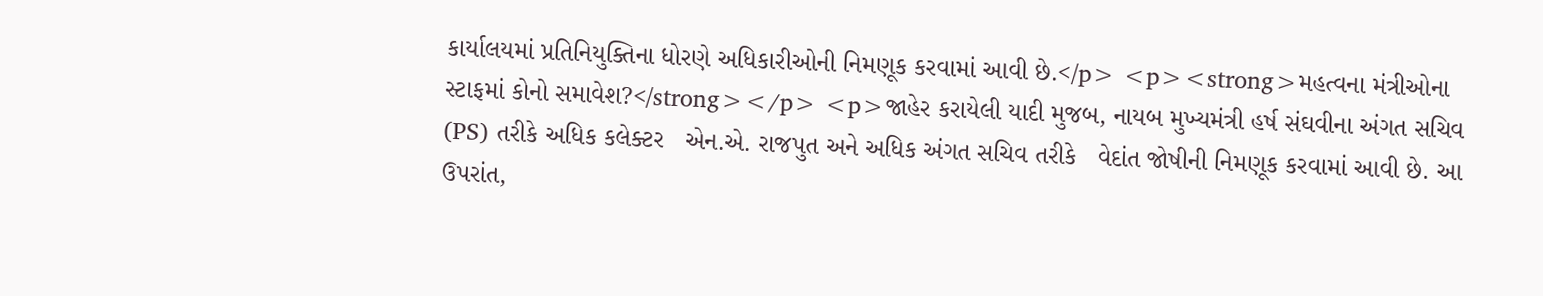કાર્યાલયમાં પ્રતિનિયુક્તિના ધોરણે અધિકારીઓની નિમણૂક કરવામાં આવી છે.</p> <p><strong>મહત્વના મંત્રીઓના સ્ટાફમાં કોનો સમાવેશ?</strong></p> <p>જાહેર કરાયેલી યાદી મુજબ, નાયબ મુખ્યમંત્રી હર્ષ સંઘવીના અંગત સચિવ (PS) તરીકે અધિક કલેક્ટર   એન.એ. રાજપુત અને અધિક અંગત સચિવ તરીકે   વેદાંત જોષીની નિમણૂક કરવામાં આવી છે. આ ઉપરાંત,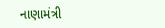નાણામંત્રી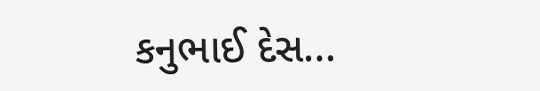કનુભાઈ દેસ...